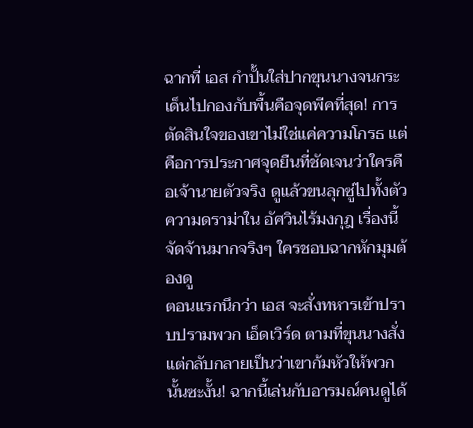ฉากที่ เอส กำปั้นใส่ปากขุนนางจนกระเด็นไปกองกับพื้นคือจุดพีคที่สุด! การตัดสินใจของเขาไม่ใช่แค่ความโกรธ แต่คือการประกาศจุดยืนที่ชัดเจนว่าใครคือเจ้านายตัวจริง ดูแล้วขนลุกซู่ไปทั้งตัว ความดราม่าใน อัศวินไร้มงกุฎ เรื่องนี้จัดจ้านมากจริงๆ ใครชอบฉากหักมุมต้องดู
ตอนแรกนึกว่า เอส จะสั่งทหารเข้าปราบปรามพวก เอ็ดเวิร์ด ตามที่ขุนนางสั่ง แต่กลับกลายเป็นว่าเขาก้มหัวให้พวกนั้นซะงั้น! ฉากนี้เล่นกับอารมณ์คนดูได้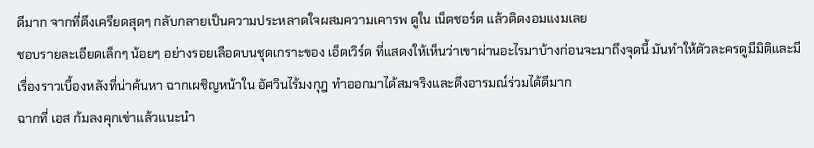ดีมาก จากที่ตึงเครียดสุดๆ กลับกลายเป็นความประหลาดใจผสมความเคารพ ดูใน เน็ตชอร์ต แล้วติดงอมแงมเลย
ชอบรายละเอียดเล็กๆ น้อยๆ อย่างรอยเลือดบนชุดเกราะของ เอ็ดเวิร์ด ที่แสดงให้เห็นว่าเขาผ่านอะไรมาบ้างก่อนจะมาถึงจุดนี้ มันทำให้ตัวละครดูมีมิติและมีเรื่องราวเบื้องหลังที่น่าค้นหา ฉากเผชิญหน้าใน อัศวินไร้มงกุฎ ทำออกมาได้สมจริงและดึงอารมณ์ร่วมได้ดีมาก
ฉากที่ เอส ก้มลงคุกเข่าแล้วแนะนำ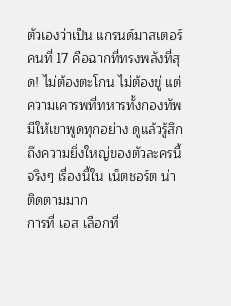ตัวเองว่าเป็น แกรนด์มาสเตอร์ คนที่ 17 คือฉากที่ทรงพลังที่สุด! ไม่ต้องตะโกน ไม่ต้องขู่ แต่ความเคารพที่ทหารทั้งกองทัพมีให้เขาพูดทุกอย่าง ดูแล้วรู้สึกถึงความยิ่งใหญ่ของตัวละครนี้จริงๆ เรื่องนี้ใน เน็ตชอร์ต น่าติดตามมาก
การที่ เอส เลือกที่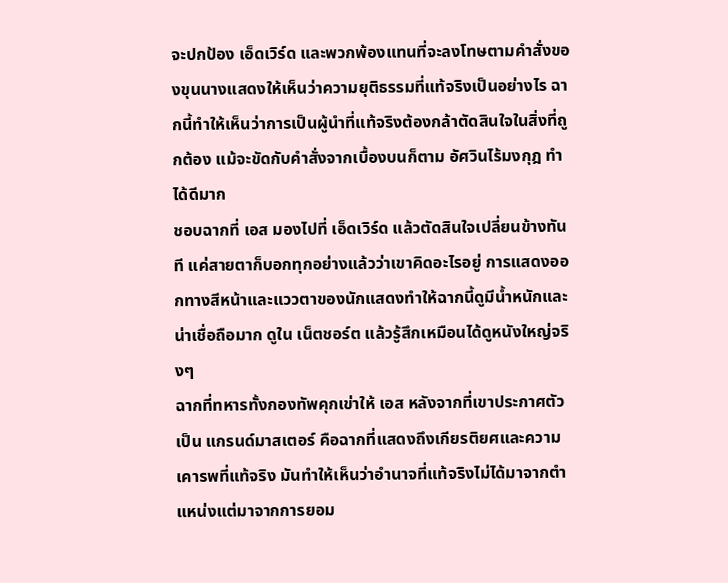จะปกป้อง เอ็ดเวิร์ด และพวกพ้องแทนที่จะลงโทษตามคำสั่งของขุนนางแสดงให้เห็นว่าความยุติธรรมที่แท้จริงเป็นอย่างไร ฉากนี้ทำให้เห็นว่าการเป็นผู้นำที่แท้จริงต้องกล้าตัดสินใจในสิ่งที่ถูกต้อง แม้จะขัดกับคำสั่งจากเบื้องบนก็ตาม อัศวินไร้มงกุฎ ทำได้ดีมาก
ชอบฉากที่ เอส มองไปที่ เอ็ดเวิร์ด แล้วตัดสินใจเปลี่ยนข้างทันที แค่สายตาก็บอกทุกอย่างแล้วว่าเขาคิดอะไรอยู่ การแสดงออกทางสีหน้าและแววตาของนักแสดงทำให้ฉากนี้ดูมีน้ำหนักและน่าเชื่อถือมาก ดูใน เน็ตชอร์ต แล้วรู้สึกเหมือนได้ดูหนังใหญ่จริงๆ
ฉากที่ทหารทั้งกองทัพคุกเข่าให้ เอส หลังจากที่เขาประกาศตัวเป็น แกรนด์มาสเตอร์ คือฉากที่แสดงถึงเกียรติยศและความเคารพที่แท้จริง มันทำให้เห็นว่าอำนาจที่แท้จริงไม่ได้มาจากตำแหน่งแต่มาจากการยอม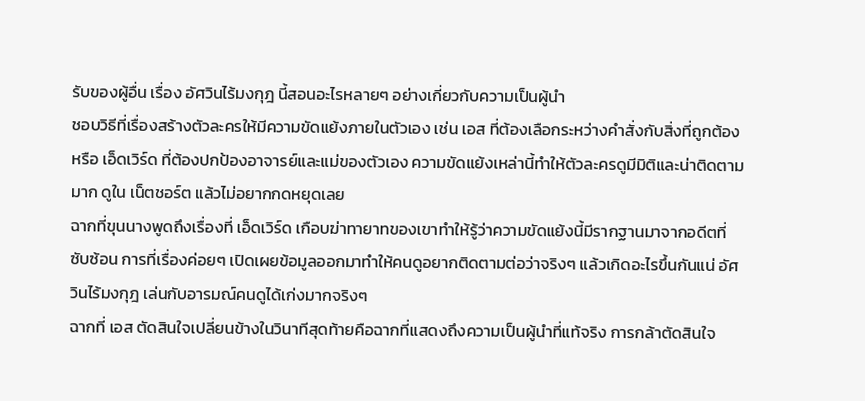รับของผู้อื่น เรื่อง อัศวินไร้มงกุฎ นี้สอนอะไรหลายๆ อย่างเกี่ยวกับความเป็นผู้นำ
ชอบวิธีที่เรื่องสร้างตัวละครให้มีความขัดแย้งภายในตัวเอง เช่น เอส ที่ต้องเลือกระหว่างคำสั่งกับสิ่งที่ถูกต้อง หรือ เอ็ดเวิร์ด ที่ต้องปกป้องอาจารย์และแม่ของตัวเอง ความขัดแย้งเหล่านี้ทำให้ตัวละครดูมีมิติและน่าติดตามมาก ดูใน เน็ตชอร์ต แล้วไม่อยากกดหยุดเลย
ฉากที่ขุนนางพูดถึงเรื่องที่ เอ็ดเวิร์ด เกือบฆ่าทายาทของเขาทำให้รู้ว่าความขัดแย้งนี้มีรากฐานมาจากอดีตที่ซับซ้อน การที่เรื่องค่อยๆ เปิดเผยข้อมูลออกมาทำให้คนดูอยากติดตามต่อว่าจริงๆ แล้วเกิดอะไรขึ้นกันแน่ อัศวินไร้มงกุฎ เล่นกับอารมณ์คนดูได้เก่งมากจริงๆ
ฉากที่ เอส ตัดสินใจเปลี่ยนข้างในวินาทีสุดท้ายคือฉากที่แสดงถึงความเป็นผู้นำที่แท้จริง การกล้าตัดสินใจ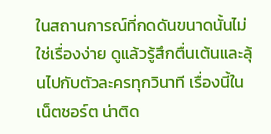ในสถานการณ์ที่กดดันขนาดนั้นไม่ใช่เรื่องง่าย ดูแล้วรู้สึกตื่นเต้นและลุ้นไปกับตัวละครทุกวินาที เรื่องนี้ใน เน็ตชอร์ต น่าติด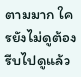ตามมาก ใครยังไม่ดูต้องรีบไปดูแล้ว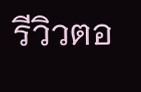รีวิวตอ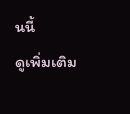นนี้
ดูเพิ่มเติม